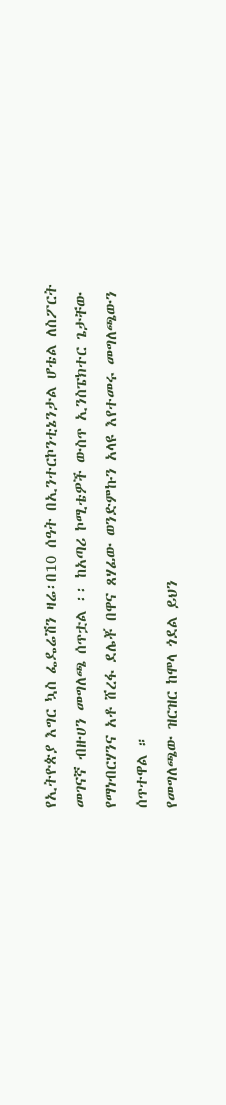የኢትዮጵያ እግር ኳስ ፌዴሬሽን ዛሬ፡በ10 ሰዓት በኢንተርኮንቲኔንታል ሆቴል ለስፖርት መገናኛ ብዙሀን መግለጫ ሰጥቷል ፡፡ ከአጣሪ ኮሚቴዎች ውስጥ ኢንስፔክተር ጌታቸው የማነብርሃንና አቶ ሸረፋ ደሌቾ በዋና ጸሃፊው ወንድምኩን አላዩ እየተመሩ መግለጫውን ሰጥተዋል ።
የመግለጫው ዝርዝር ከሞላ ጎደል ይህን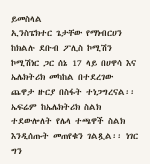ይመስላል
ኢንስፔክተር ጌታቸው የማነብርሀን
ከክልሉ ደቡብ ፖሊስ ኮሚሽን ኮሚሽነር ጋር ሰኔ 17 ላይ በሀዋሳ እና ኤሌክትሪክ መካከል በተደረገው ጨዋታ ዙርያ በስፋት ተነጋግረናል፡፡
ኤፍሬም ከኤሌክትሪክ ስልክ ተደውሎለት የሌላ ተጫዋች ስልክ እንዲሰጡት መጠየቁን ገልጿል፡፡ ነገር ግን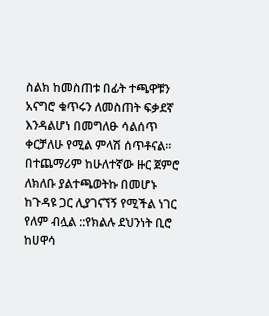ስልክ ከመስጠቱ በፊት ተጫዋቹን አናግሮ ቁጥሩን ለመስጠት ፍቃደኛ እንዳልሆነ በመግለፁ ሳልሰጥ ቀርቻለሁ የሚል ምላሽ ሰጥቶናል፡፡ በተጨማሪም ከሁለተኛው ዙር ጀምሮ ለክለቡ ያልተጫወትኩ በመሆኑ ከጉዳዩ ጋር ሊያገናኘኝ የሚችል ነገር የለም ብሏል ::የክልሉ ደህንነት ቢሮ ከሀዋሳ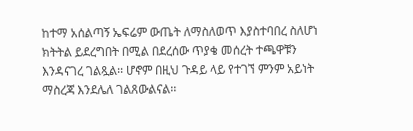ከተማ አሰልጣኝ ኤፍሬም ውጤት ለማስለወጥ እያስተባበረ ስለሆነ ክትትል ይደረግበት በሚል በደረሰው ጥያቄ መሰረት ተጫዋቹን እንዳናገረ ገልጿል፡፡ ሆኖም በዚህ ጉዳይ ላይ የተገኘ ምንም አይነት ማስረጃ እንደሌለ ገልጸውልናል፡፡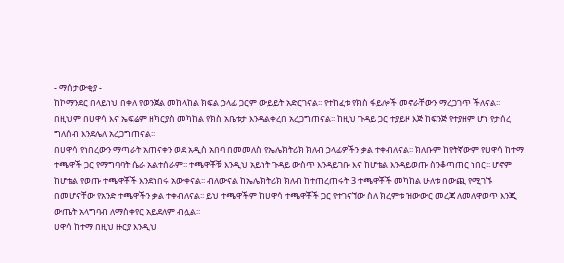- ማሰታውቂያ -
ከኮማንደር በላይነህ በቀለ የወንጀል መከላከል ክፍል ኃላፊ ጋርም ውይይት አድርገናል፡፡ የተከፈቱ የክስ ፋይሎች መኖራቸውን ማረጋገጥ ችለናል፡፡ በዚህም በሀዋሳ እና ኤፍሬም ዘካርያስ መካከል የክስ አቤቱታ እንዳልቀረበ አረጋግጠናል፡፡ ከዚህ ጉዳይ ጋር ተያይዞ እጅ ከፍንጅ የተያዘም ሆነ የታሰረ ግለሰብ እንደሌለ አረጋግጠናል፡፡
በሀዋሳ የነበረውን ማጣራት አጠናቀን ወደ አዲስ አበባ በመመለስ የኤሌክትሪክ ክለብ ኃላፊዎችን ቃል ተቀብለናል፡፡ ክለቡም ከየትኛውም የሀዋሳ ከተማ ተጫዋች ጋር የማግባባት ሴራ አልተሰራም፡፡ ተጫዋቾቹ እንዲህ አይነት ጉዳይ ውስጥ እንዳይገቡ እና ከሆቴል እንዳይወጡ ስንቆጣጠር ነበር፡፡ ሆኖም ከሆቴል የወጡ ተጫዋቾች እንደነበሩ አውቀናል፡፡ ብለውናል ከኤሌክትሪክ ክለብ ከተጠረጠሩት 3 ተጫዋቾች መካከል ሁለቱ በውጪ የሚገኙ በመሆናቸው የአንድ ተጫዋችን ቃል ተቀብለናል፡፡ ይህ ተጫዋችም ከሀዋሳ ተጫዋቾች ጋር የተገናኘው ስለ ክረምቱ ዝውውር መረጃ ለመለዋወጥ እንጂ ውጤት አላግባብ ለማስቀየር አይደለም ብሏል፡፡
ሀዋሳ ከተማ በዚህ ዙርያ እንዲህ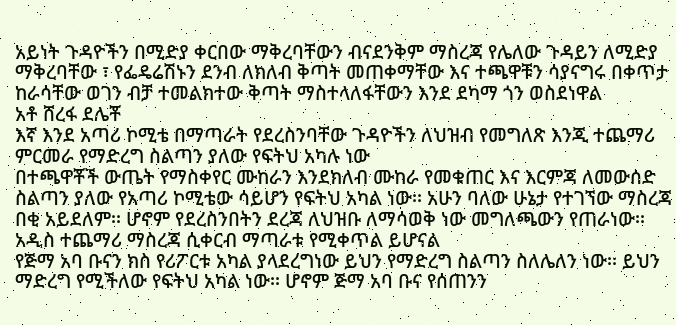አይነት ጉዳዮችን በሚድያ ቀርበው ማቅረባቸውን ብናደንቅም ማስረጃ የሌለው ጉዳይን ለሚድያ ማቅረባቸው ፣ የፌዴሬሽኑን ደንብ ለክለብ ቅጣት መጠቀማቸው እና ተጫዋቹን ሳያናግሩ በቀጥታ ከራሳቸው ወገን ብቻ ተመልክተው ቅጣት ማስተላለፋቸውን እንደ ደካማ ጎን ወስደነዋል
አቶ ሸረፋ ደሌቾ
እኛ እንደ አጣሪ ኮሚቴ በማጣራት የደረስንባቸው ጉዳዮችን ለህዝብ የመግለጽ እንጂ ተጨማሪ ምርመራ የማድረግ ስልጣን ያለው የፍትህ አካሉ ነው
በተጫዋቾች ውጤት የማስቀየር ሙከራን እንደክለብ ሙከራ የመቁጠር እና እርምጃ ለመውሰድ ስልጣን ያለው የአጣሪ ኮሚቴው ሳይሆን የፍትህ አካል ነው፡፡ አሁን ባለው ሁኔታ የተገኘው ማስረጃ በቂ አይደለም፡፡ ሆኖም የደረስንበትን ደረጃ ለህዝቡ ለማሳወቅ ነው መግለጫውን የጠራነው፡፡ አዲስ ተጨማሪ ማስረጃ ሲቀርብ ማጣራቱ የሚቀጥል ይሆናል
የጅማ አባ ቡናን ክስ የሪፖርቱ አካል ያላደረግነው ይህን የማድረግ ስልጣን ስለሌለን ነው፡፡ ይህን ማድረግ የሚችለው የፍትህ አካል ነው፡፡ ሆኖም ጅማ አባ ቡና የሰጠንን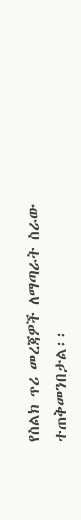የስልክ ጥሪ መረጃዎች ለማጣራት ስራው ተጠቅመንበታል፡፡